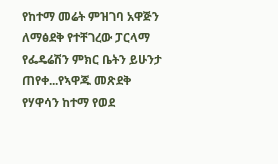የከተማ መሬት ምዝገባ አዋጅን ለማፅደቅ የተቸገረው ፓርላማ የፌዴሬሽን ምክር ቤትን ይሁንታ ጠየቀ...የኣዋጁ መጽደቅ የሃዋሳን ከተማ የወደ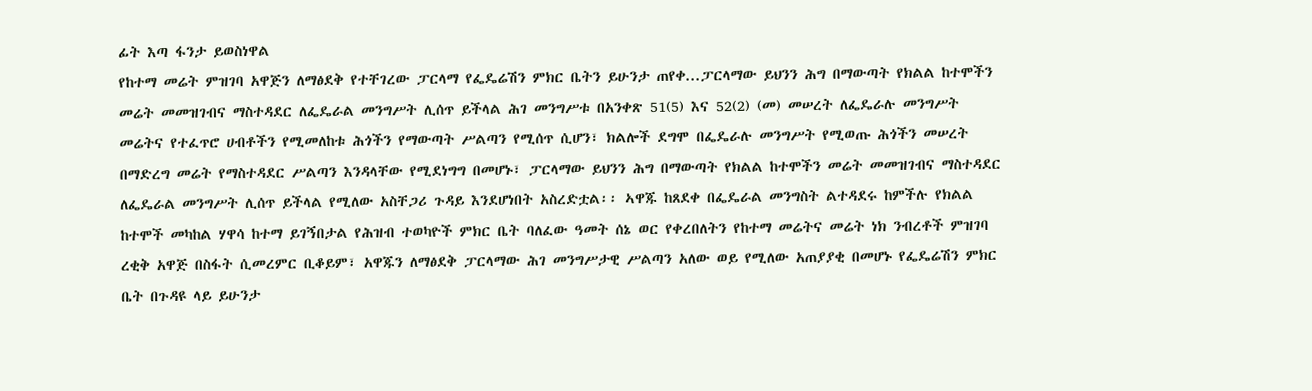ፊት እጣ ፋንታ ይወስነዋል
የከተማ መሬት ምዝገባ አዋጅን ለማፅደቅ የተቸገረው ፓርላማ የፌዴሬሽን ምክር ቤትን ይሁንታ ጠየቀ...ፓርላማው ይህንን ሕግ በማውጣት የክልል ከተሞችን መሬት መመዝገብና ማስተዳደር ለፌዴራል መንግሥት ሊሰጥ ይችላል ሕገ መንግሥቱ በአንቀጽ 51(5) እና 52(2) (መ) መሠረት ለፌዴራሉ መንግሥት መሬትና የተፈጥሮ ሀብቶችን የሚመለከቱ ሕጎችን የማውጣት ሥልጣን የሚሰጥ ሲሆን፣ ክልሎች ደግሞ በፌዴራሉ መንግሥት የሚወጡ ሕጎችን መሠረት በማድረግ መሬት የማስተዳደር ሥልጣን እንዳላቸው የሚደነግግ በመሆኑ፣ ፓርላማው ይህንን ሕግ በማውጣት የክልል ከተሞችን መሬት መመዝገብና ማስተዳደር ለፌዴራል መንግሥት ሊሰጥ ይችላል የሚለው አስቸጋሪ ጉዳይ እንደሆነበት አስረድቷል፡፡ ኣዋጁ ከጸደቀ በፌዴራል መንግስት ልተዳደሩ ከምችሉ የክልል ከተሞች መካከል ሃዋሳ ከተማ ይገኝበታል የሕዝብ ተወካዮች ምክር ቤት ባለፈው ዓመት ሰኔ ወር የቀረበለትን የከተማ መሬትና መሬት ነክ ንብረቶች ምዝገባ ረቂቅ አዋጅ በስፋት ሲመረምር ቢቆይም፣ አዋጁን ለማፅደቅ ፓርላማው ሕገ መንግሥታዊ ሥልጣን አለው ወይ የሚለው አጠያያቂ በመሆኑ የፌዴሬሽን ምክር ቤት በጉዳዩ ላይ ይሁንታ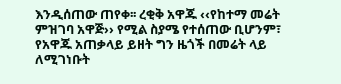እንዲሰጠው ጠየቀ፡፡ ረቂቅ አዋጁ ‹‹የከተማ መሬት ምዝገባ አዋጅ›› የሚል ስያሜ የተሰጠው ቢሆንም፣ የአዋጁ አጠቃላይ ይዘት ግን ዜጎች በመሬት ላይ ለሚገነቡት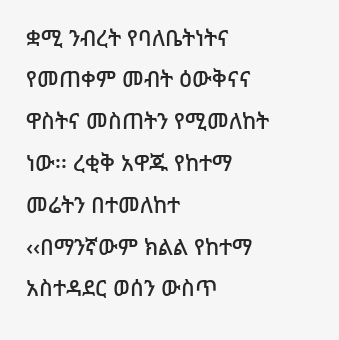ቋሚ ንብረት የባለቤትነትና የመጠቀም መብት ዕውቅናና ዋስትና መስጠትን የሚመለከት ነው፡፡ ረቂቅ አዋጁ የከተማ መሬትን በተመለከተ ‹‹በማንኛውም ክልል የከተማ አስተዳደር ወሰን ውስጥ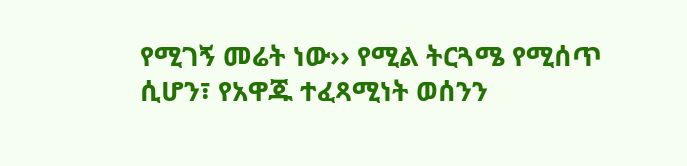የሚገኝ መሬት ነው›› የሚል ትርጓሜ የሚሰጥ ሲሆን፣ የአዋጁ ተፈጻሚነት ወሰንን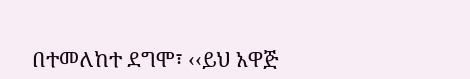በተመለከተ ደግሞ፣ ‹‹ይህ አዋጅ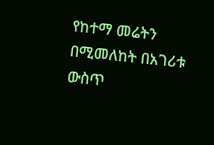የከተማ መሬትን በሚመለከት በአገሪቱ ውስጥ